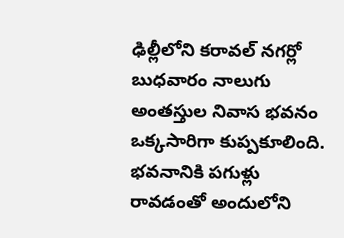ఢిల్లీలోని కరావల్ నగర్లో బుధవారం నాలుగు అంతస్తుల నివాస భవనం ఒక్కసారిగా కుప్పకూలింది. భవనానికి పగుళ్లు రావడంతో అందులోని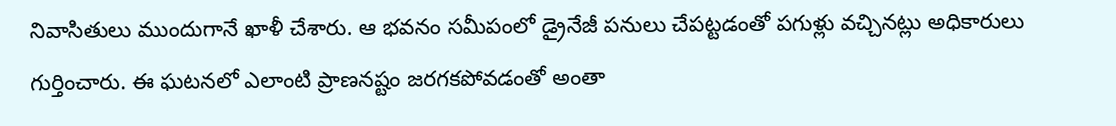నివాసితులు ముందుగానే ఖాళీ చేశారు. ఆ భవనం సమీపంలో డ్రైనేజీ పనులు చేపట్టడంతో పగుళ్లు వచ్చినట్లు అధికారులు గుర్తించారు. ఈ ఘటనలో ఎలాంటి ప్రాణనష్టం జరగకపోవడంతో అంతా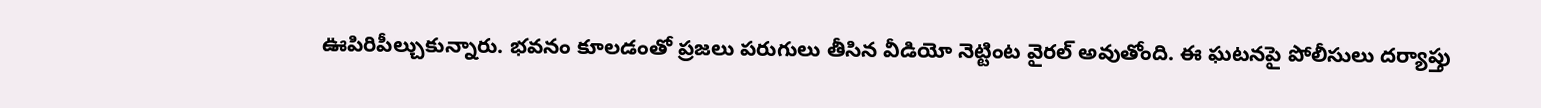ఊపిరిపీల్చుకున్నారు. భవనం కూలడంతో ప్రజలు పరుగులు తీసిన వీడియో నెట్టింట వైరల్ అవుతోంది. ఈ ఘటనపై పోలీసులు దర్యాప్తు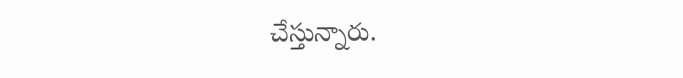చేస్తున్నారు.